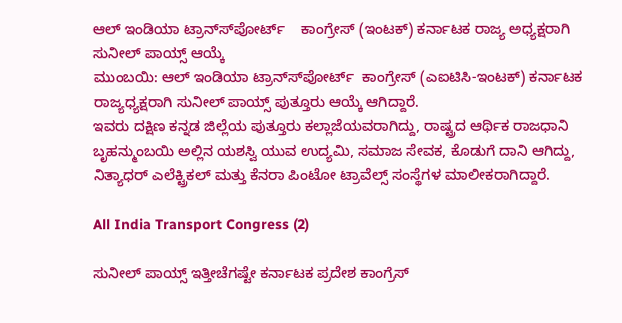ಆಲ್ ಇಂಡಿಯಾ ಟ್ರಾನ್ಸ್‍ಪೋರ್ಟ್    ಕಾಂಗ್ರೇಸ್ (ಇಂಟಕ್) ಕರ್ನಾಟಕ ರಾಜ್ಯ ಅಧ್ಯಕ್ಷರಾಗಿ ಸುನೀಲ್ ಪಾಯ್ಸ್ ಆಯ್ಕೆ
ಮುಂಬಯಿ: ಆಲ್ ಇಂಡಿಯಾ ಟ್ರಾನ್ಸ್‍ಪೋರ್ಟ್  ಕಾಂಗ್ರೇಸ್ (ಎಐಟಿಸಿ-ಇಂಟಕ್) ಕರ್ನಾಟಕ ರಾಜ್ಯಧ್ಯಕ್ಷರಾಗಿ ಸುನೀಲ್ ಪಾಯ್ಸ್ ಪುತ್ತೂರು ಆಯ್ಕೆ ಆಗಿದ್ದಾರೆ.
ಇವರು ದಕ್ಷಿಣ ಕನ್ನಡ ಜಿಲ್ಲೆಯ ಪುತ್ತೂರು ಕಲ್ಲಾಜೆಯವರಾಗಿದ್ದು, ರಾಷ್ಟ್ರದ ಆರ್ಥಿಕ ರಾಜಧಾನಿ ಬೃಹನ್ಮುಂಬಯಿ ಅಲ್ಲಿನ ಯಶಸ್ವಿ ಯುವ ಉದ್ಯಮಿ, ಸಮಾಜ ಸೇವಕ, ಕೊಡುಗೆ ದಾನಿ ಆಗಿದ್ದು, ನಿತ್ಯಾಧರ್ ಎಲೆಕ್ಟ್ರಿಕಲ್ ಮತ್ತು ಕೆನರಾ ಪಿಂಟೋ ಟ್ರಾವೆಲ್ಸ್ ಸಂಸ್ಥೆಗಳ ಮಾಲೀಕರಾಗಿದ್ದಾರೆ.

All India Transport Congress (2)

ಸುನೀಲ್ ಪಾಯ್ಸ್ ಇತ್ತೀಚೆಗಷ್ಟೇ ಕರ್ನಾಟಕ ಪ್ರದೇಶ ಕಾಂಗ್ರೆಸ್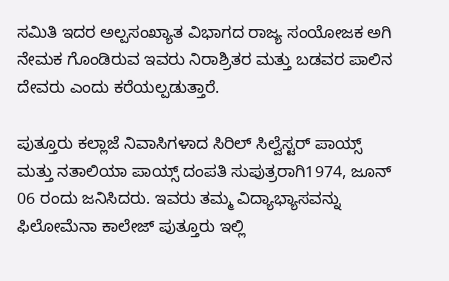ಸಮಿತಿ ಇದರ ಅಲ್ಪಸಂಖ್ಯಾತ ವಿಭಾಗದ ರಾಜ್ಯ ಸಂಯೋಜಕ ಅಗಿ ನೇಮಕ ಗೊಂಡಿರುವ ಇವರು ನಿರಾಶ್ರಿತರ ಮತ್ತು ಬಡವರ ಪಾಲಿನ ದೇವರು ಎಂದು ಕರೆಯಲ್ಪಡುತ್ತಾರೆ.

ಪುತ್ತೂರು ಕಲ್ಲಾಜೆ ನಿವಾಸಿಗಳಾದ ಸಿರಿಲ್ ಸಿಲ್ವೆಸ್ಟರ್ ಪಾಯ್ಸ್ ಮತ್ತು ನತಾಲಿಯಾ ಪಾಯ್ಸ್ ದಂಪತಿ ಸುಪುತ್ರರಾಗಿ1974, ಜೂನ್ 06 ರಂದು ಜನಿಸಿದರು. ಇವರು ತಮ್ಮ ವಿದ್ಯಾಭ್ಯಾಸವನ್ನು ಫಿಲೋಮೆನಾ ಕಾಲೇಜ್ ಪುತ್ತೂರು ಇಲ್ಲಿ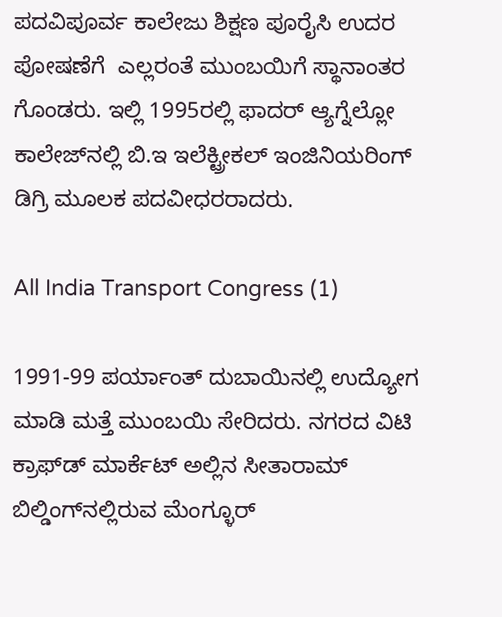ಪದವಿಪೂರ್ವ ಕಾಲೇಜು ಶಿಕ್ಷಣ ಪೂರೈಸಿ ಉದರ ಪೋಷಣೆಗೆ  ಎಲ್ಲರಂತೆ ಮುಂಬಯಿಗೆ ಸ್ಥಾನಾಂತರ ಗೊಂಡರು. ಇಲ್ಲಿ 1995ರಲ್ಲಿ ಫಾದರ್ ಆ್ಯಗ್ನೆಲ್ಲೋ ಕಾಲೇಜ್‍ನಲ್ಲಿ ಬಿ.ಇ ಇಲೆಕ್ಟ್ರೀಕಲ್ ಇಂಜಿನಿಯರಿಂಗ್ ಡಿಗ್ರಿ ಮೂಲಕ ಪದವೀಧರರಾದರು.

All India Transport Congress (1)

1991-99 ಪರ್ಯಾಂತ್ ದುಬಾಯಿನಲ್ಲಿ ಉದ್ಯೋಗ ಮಾಡಿ ಮತ್ತೆ ಮುಂಬಯಿ ಸೇರಿದರು. ನಗರದ ವಿಟಿ ಕ್ರಾಫ್‍ಡ್ ಮಾರ್ಕೆಟ್ ಅಲ್ಲಿನ ಸೀತಾರಾಮ್ ಬಿಲ್ಡಿಂಗ್‍ನಲ್ಲಿರುವ ಮೆಂಗ್ಳೂರ್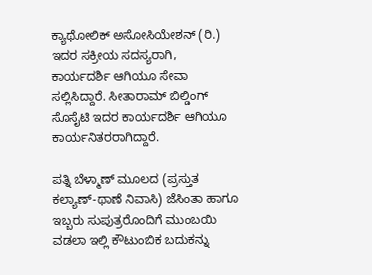ಕ್ಯಾಥೋಲಿಕ್ ಅಸೋಸಿಯೇಶನ್ (ರಿ.) ಇದರ ಸಕ್ರೀಯ ಸದಸ್ಯರಾಗಿ, ಕಾರ್ಯದರ್ಶಿ ಆಗಿಯೂ ಸೇವಾ ಸಲ್ಲಿಸಿದ್ದಾರೆ. ಸೀತಾರಾಮ್ ಬಿಲ್ಡಿಂಗ್ ಸೊಸೈಟಿ ಇದರ ಕಾರ್ಯದರ್ಶಿ ಆಗಿಯೂ ಕಾರ್ಯನಿತರರಾಗಿದ್ದಾರೆ.

ಪತ್ನಿ ಬೆಳ್ಮಾಣ್ ಮೂಲದ (ಪ್ರಸ್ತುತ ಕಲ್ಯಾಣ್-ಥಾಣೆ ನಿವಾಸಿ) ಜೆಸಿಂತಾ ಹಾಗೂ ಇಬ್ಬರು ಸುಪುತ್ರರೊಂದಿಗೆ ಮುಂಬಯಿ ವಡಲಾ ಇಲ್ಲಿ ಕೌಟುಂಬಿಕ ಬದುಕನ್ನು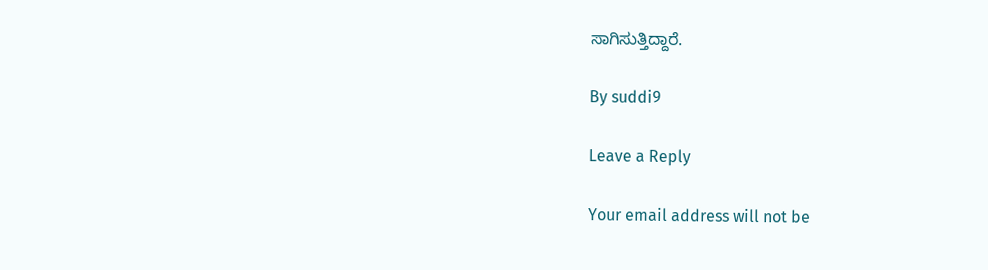ಸಾಗಿಸುತ್ತಿದ್ದಾರೆ.

By suddi9

Leave a Reply

Your email address will not be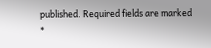published. Required fields are marked *